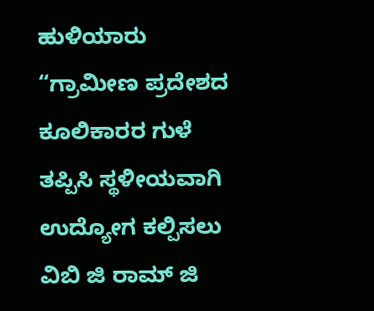ಹುಳಿಯಾರು
“ಗ್ರಾಮೀಣ ಪ್ರದೇಶದ ಕೂಲಿಕಾರರ ಗುಳೆ ತಪ್ಪಿಸಿ ಸ್ಥಳೀಯವಾಗಿ ಉದ್ಯೋಗ ಕಲ್ಪಿಸಲು ವಿಬಿ ಜಿ ರಾಮ್ ಜಿ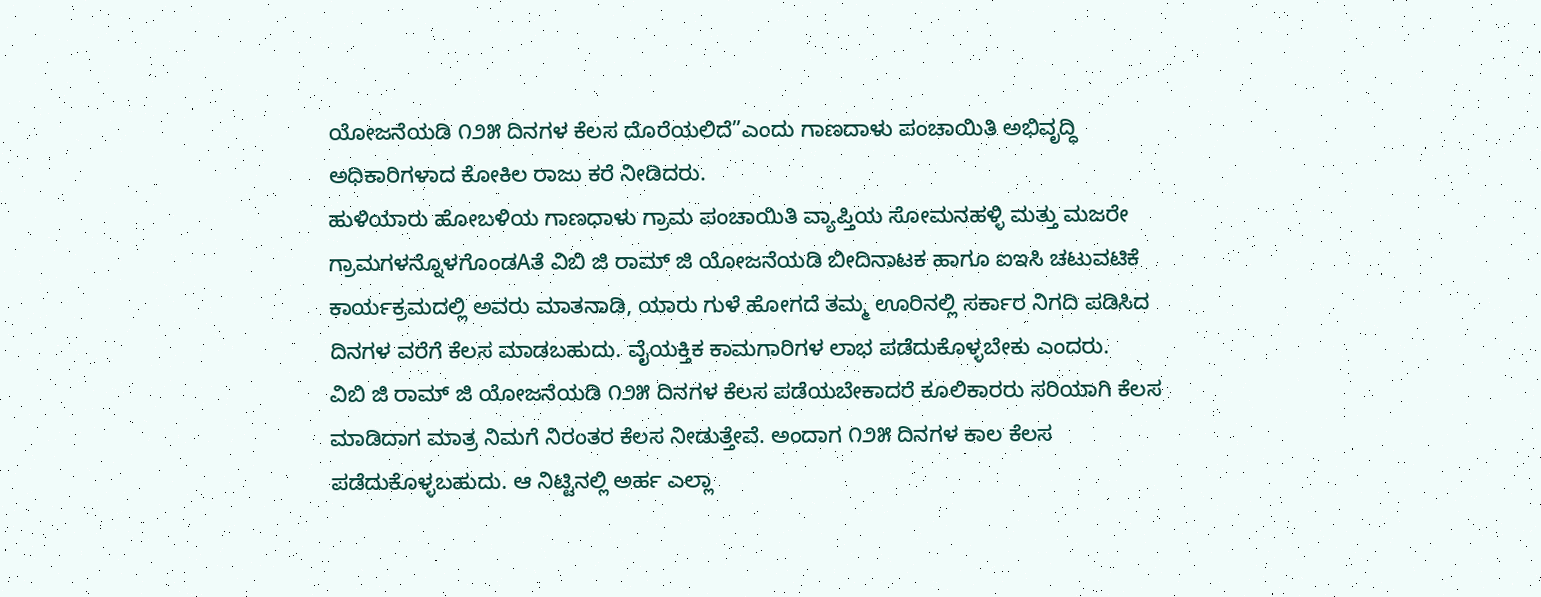ಯೋಜನೆಯಡಿ ೧೨೫ ದಿನಗಳ ಕೆಲಸ ದೊರೆಯಲಿದೆ”ಎಂದು ಗಾಣದಾಳು ಪಂಚಾಯಿತಿ ಅಭಿವೃದ್ಧಿ ಅಧಿಕಾರಿಗಳಾದ ಕೋಕಿಲ ರಾಜು ಕರೆ ನೀಡಿದರು.
ಹುಳಿಯಾರು ಹೋಬಳಿಯ ಗಾಣಧಾಳು ಗ್ರಾಮ ಪಂಚಾಯಿತಿ ವ್ಯಾಪ್ತಿಯ ಸೋಮನಹಳ್ಳಿ ಮತ್ತು ಮಜರೇ ಗ್ರಾಮಗಳನ್ನೊಳಗೊಂಡAತೆ ವಿಬಿ ಜಿ ರಾಮ್ ಜಿ ಯೋಜನೆಯಡಿ ಬೀದಿನಾಟಕ ಹಾಗೂ ಐಇಸಿ ಚಟುವಟಿಕೆ ಕಾರ್ಯಕ್ರಮದಲ್ಲಿ ಅವರು ಮಾತನಾಡಿ, ಯಾರು ಗುಳೆ ಹೋಗದೆ ತಮ್ಮ ಊರಿನಲ್ಲಿ ಸರ್ಕಾರ ನಿಗದಿ ಪಡಿಸಿದ ದಿನಗಳ ವರೆಗೆ ಕೆಲಸ ಮಾಡಬಹುದು. ವೈಯಕ್ತಿಕ ಕಾಮಗಾರಿಗಳ ಲಾಭ ಪಡೆದುಕೊಳ್ಳಬೇಕು ಎಂದರು.
ವಿಬಿ ಜಿ ರಾಮ್ ಜಿ ಯೋಜನೆಯಡಿ ೧೨೫ ದಿನಗಳ ಕೆಲಸ ಪಡೆಯಬೇಕಾದರೆ ಕೂಲಿಕಾರರು ಸರಿಯಾಗಿ ಕೆಲಸ ಮಾಡಿದಾಗ ಮಾತ್ರ ನಿಮಗೆ ನಿರಂತರ ಕೆಲಸ ನೀಡುತ್ತೇವೆ. ಅಂದಾಗ ೧೨೫ ದಿನಗಳ ಕಾಲ ಕೆಲಸ ಪಡೆದುಕೊಳ್ಳಬಹುದು. ಆ ನಿಟ್ಟಿನಲ್ಲಿ ಅರ್ಹ ಎಲ್ಲಾ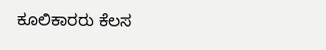ಕೂಲಿಕಾರರು ಕೆಲಸ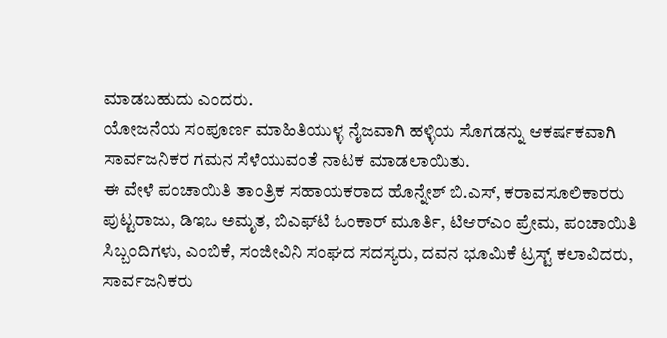ಮಾಡಬಹುದು ಎಂದರು.
ಯೋಜನೆಯ ಸಂಪೂರ್ಣ ಮಾಹಿತಿಯುಳ್ಳ ನೈಜವಾಗಿ ಹಳ್ಳಿಯ ಸೊಗಡನ್ನು ಆಕರ್ಷಕವಾಗಿ ಸಾರ್ವಜನಿಕರ ಗಮನ ಸೆಳೆಯುವಂತೆ ನಾಟಕ ಮಾಡಲಾಯಿತು.
ಈ ವೇಳೆ ಪಂಚಾಯಿತಿ ತಾಂತ್ರಿಕ ಸಹಾಯಕರಾದ ಹೊನ್ನೇಶ್ ಬಿ.ಎಸ್, ಕರಾವಸೂಲಿಕಾರರು ಪುಟ್ಟರಾಜು, ಡಿಇಒ ಅಮೃತ, ಬಿಎಫ್‌ಟಿ ಓಂಕಾರ್ ಮೂರ್ತಿ, ಟಿಆರ್‌ಎಂ ಪ್ರೇಮ, ಪಂಚಾಯಿತಿ ಸಿಬ್ಬಂದಿಗಳು, ಎಂಬಿಕೆ, ಸಂಜೀವಿನಿ ಸಂಘದ ಸದಸ್ಯರು, ದವನ ಭೂಮಿಕೆ ಟ್ರಸ್ಟ್ ಕಲಾವಿದರು, ಸಾರ್ವಜನಿಕರು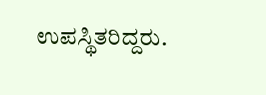ಉಪಸ್ಥಿತರಿದ್ದರು.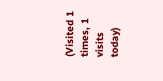(Visited 1 times, 1 visits today)